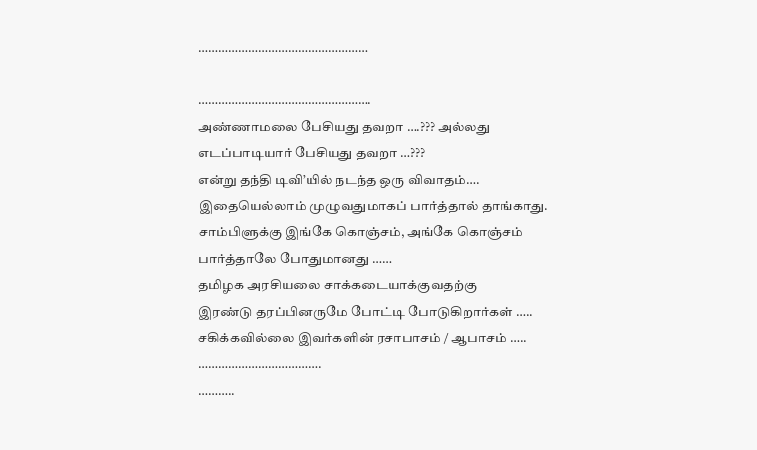……………………………………………

…………………………………………….
அண்ணாமலை பேசியது தவறா ….??? அல்லது
எடப்பாடியார் பேசியது தவறா …???
என்று தந்தி டிவி’யில் நடந்த ஒரு விவாதம்….
இதையெல்லாம் முழுவதுமாகப் பார்த்தால் தாங்காது.
சாம்பிளுக்கு இங்கே கொஞ்சம், அங்கே கொஞ்சம்
பார்த்தாலே போதுமானது ……
தமிழக அரசியலை சாக்கடையாக்குவதற்கு
இரண்டு தரப்பினருமே போட்டி போடுகிறார்கள் …..
சகிக்கவில்லை இவர்களின் ரசாபாசம் / ஆபாசம் …..
……………………………….
………..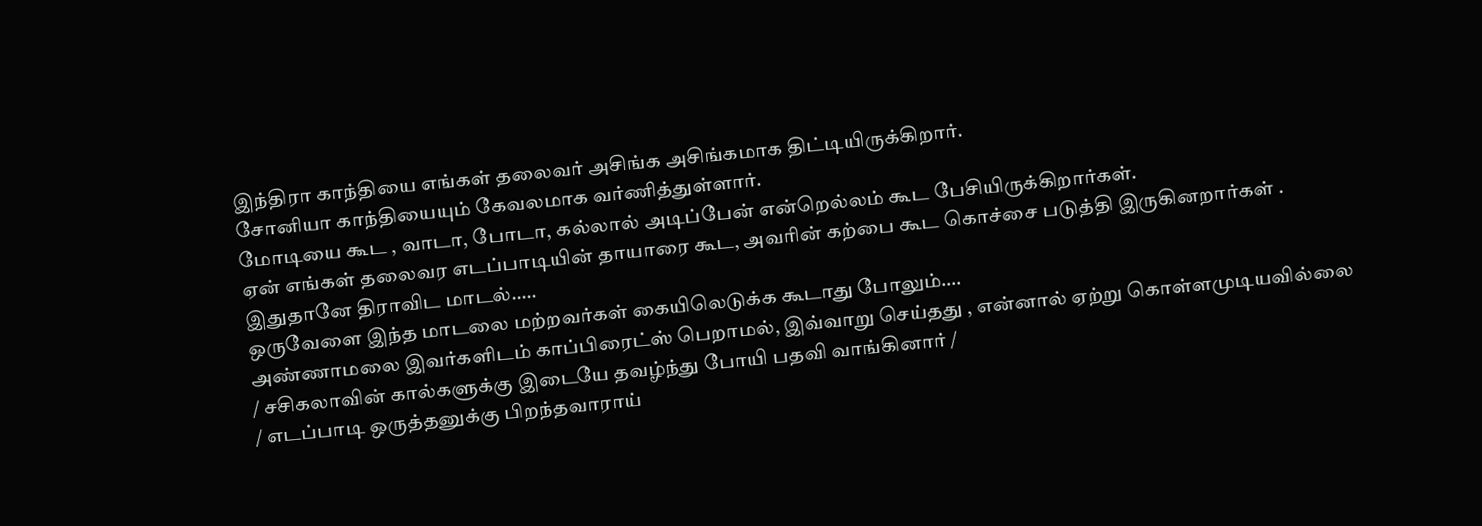இந்திரா காந்தியை எங்கள் தலைவர் அசிங்க அசிங்கமாக திட்டியிருக்கிறார்.
சோனியா காந்தியையும் கேவலமாக வர்ணித்துள்ளார்.
மோடியை கூட , வாடா, போடா, கல்லால் அடிப்பேன் என்றெல்லம் கூட பேசியிருக்கிறார்கள்.
ஏன் எங்கள் தலைவர எடப்பாடியின் தாயாரை கூட, அவரின் கற்பை கூட கொச்சை படுத்தி இருகினறார்கள் .
இதுதானே திராவிட மாடல்…..
ஒருவேளை இந்த மாடலை மற்றவர்கள் கையிலெடுக்க கூடாது போலும்….
அண்ணாமலை இவர்களிடம் காப்பிரைட்ஸ் பெறாமல், இவ்வாறு செய்தது , என்னால் ஏற்று கொள்ளமுடியவில்லை
/ சசிகலாவின் கால்களுக்கு இடையே தவழ்ந்து போயி பதவி வாங்கினார் /
/ எடப்பாடி ஒருத்தனுக்கு பிறந்தவாராய்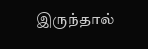இருந்தால்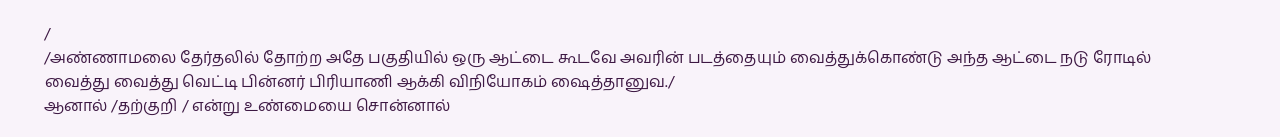/
/அண்ணாமலை தேர்தலில் தோற்ற அதே பகுதியில் ஒரு ஆட்டை கூடவே அவரின் படத்தையும் வைத்துக்கொண்டு அந்த ஆட்டை நடு ரோடில் வைத்து வைத்து வெட்டி பின்னர் பிரியாணி ஆக்கி விநியோகம் ஷைத்தானுவ./
ஆனால் /தற்குறி / என்று உண்மையை சொன்னால்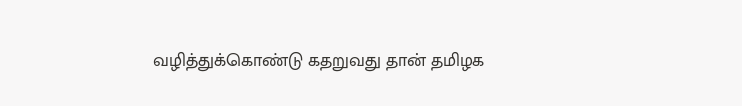வழித்துக்கொண்டு கதறுவது தான் தமிழக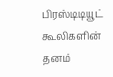பிரஸ்டிடியூட் கூலிகளின் தனம்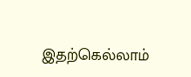இதற்கெல்லாம்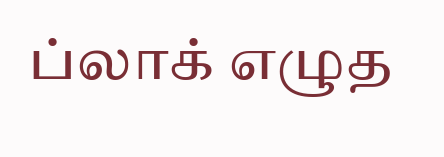ப்லாக் எழுத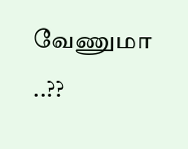வேணுமா ..??